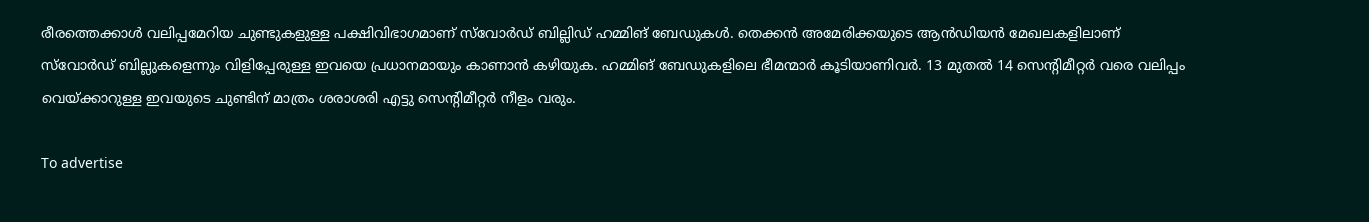രീരത്തെക്കാള്‍ വലിപ്പമേറിയ ചുണ്ടുകളുള്ള പക്ഷിവിഭാഗമാണ് സ്‌വോര്‍ഡ് ബില്ലിഡ് ഹമ്മിങ് ബേഡുകള്‍. തെക്കന്‍ അമേരിക്കയുടെ ആന്‍ഡിയന്‍ മേഖലകളിലാണ് സ്‌വോര്‍ഡ് ബില്ലുകളെന്നും വിളിപ്പേരുള്ള ഇവയെ പ്രധാനമായും കാണാന്‍ കഴിയുക. ഹമ്മിങ് ബേഡുകളിലെ ഭീമന്മാര്‍ കൂടിയാണിവര്‍. 13 മുതല്‍ 14 സെന്റിമീറ്റര്‍ വരെ വലിപ്പം വെയ്ക്കാറുള്ള ഇവയുടെ ചുണ്ടിന് മാത്രം ശരാശരി എട്ടു സെന്റിമീറ്റര്‍ നീളം വരും.

To advertise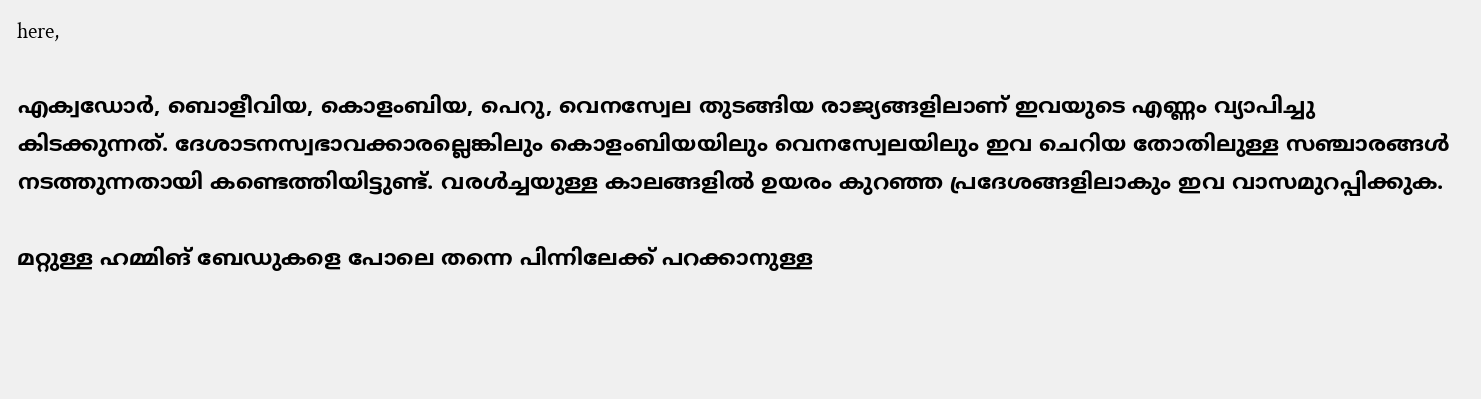here,

എക്വഡോര്‍, ബൊളീവിയ, കൊളംബിയ, പെറു, വെനസ്വേല തുടങ്ങിയ രാജ്യങ്ങളിലാണ് ഇവയുടെ എണ്ണം വ്യാപിച്ചു കിടക്കുന്നത്. ദേശാടനസ്വഭാവക്കാരല്ലെങ്കിലും കൊളംബിയയിലും വെനസ്വേലയിലും ഇവ ചെറിയ തോതിലുള്ള സഞ്ചാരങ്ങള്‍ നടത്തുന്നതായി കണ്ടെത്തിയിട്ടുണ്ട്. വരള്‍ച്ചയുള്ള കാലങ്ങളില്‍ ഉയരം കുറഞ്ഞ പ്രദേശങ്ങളിലാകും ഇവ വാസമുറപ്പിക്കുക.

മറ്റുള്ള ഹമ്മിങ് ബേഡുകളെ പോലെ തന്നെ പിന്നിലേക്ക് പറക്കാനുള്ള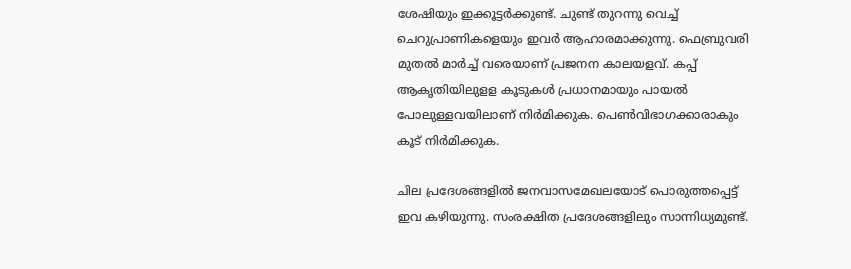ശേഷിയും ഇക്കൂട്ടര്‍ക്കുണ്ട്. ചുണ്ട് തുറന്നു വെച്ച് ചെറുപ്രാണികളെയും ഇവര്‍ ആഹാരമാക്കുന്നു. ഫെബ്രുവരി മുതല്‍ മാര്‍ച്ച് വരെയാണ് പ്രജനന കാലയളവ്. കപ്പ് ആകൃതിയിലുളള കൂടുകള്‍ പ്രധാനമായും പായല്‍ പോലുള്ളവയിലാണ് നിര്‍മിക്കുക. പെണ്‍വിഭാഗക്കാരാകും കൂട് നിര്‍മിക്കുക.

ചില പ്രദേശങ്ങളില്‍ ജനവാസമേഖലയോട് പൊരുത്തപ്പെട്ട് ഇവ കഴിയുന്നു. സംരക്ഷിത പ്രദേശങ്ങളിലും സാന്നിധ്യമുണ്ട്.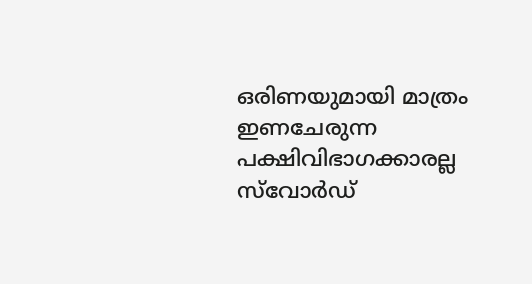ഒരിണയുമായി മാത്രം ഇണചേരുന്ന പക്ഷിവിഭാഗക്കാരല്ല സ്‌വോര്‍ഡ്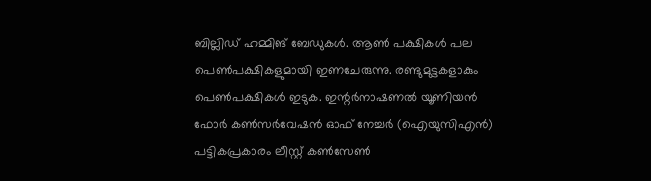ബില്ലിഡ് ഹമ്മിങ് ബേഡുകള്‍. ആണ്‍ പക്ഷികള്‍ പല പെണ്‍പക്ഷികളുമായി ഇണചേരുന്നു. രണ്ടുമുട്ടകളാകും പെണ്‍പക്ഷികള്‍ ഇടുക. ഇന്റര്‍നാഷണല്‍ യൂണിയന്‍ ഫോര്‍ കണ്‍സര്‍വേഷന്‍ ഓഫ് നേച്ചര്‍ (ഐയുസിഎന്‍) പട്ടികപ്രകാരം ലീസ്റ്റ് കണ്‍സേണ്‍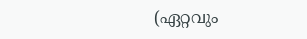(ഏറ്റവും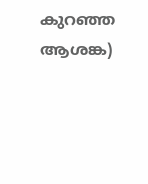കുറഞ്ഞ ആശങ്ക)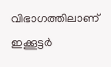വിഭാഗത്തിലാണ് ഇക്കൂട്ടര്‍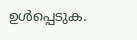ഉള്‍പ്പെടുക.